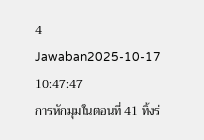4 Jawaban2025-10-17 10:47:47
การหักมุมในตอนที่ 41 ทิ้งร่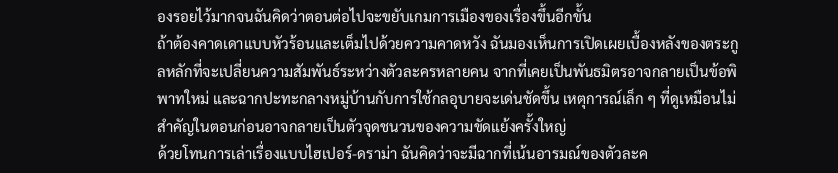องรอยไว้มากจนฉันคิดว่าตอนต่อไปจะขยับเกมการเมืองของเรื่องขึ้นอีกขั้น
ถ้าต้องคาดเดาแบบหัวร้อนและเต็มไปด้วยความคาดหวัง ฉันมองเห็นการเปิดเผยเบื้องหลังของตระกูลหลักที่จะเปลี่ยนความสัมพันธ์ระหว่างตัวละครหลายคน จากที่เคยเป็นพันธมิตรอาจกลายเป็นข้อพิพาทใหม่ และฉากปะทะกลางหมู่บ้านกับการใช้กลอุบายจะเด่นชัดขึ้น เหตุการณ์เล็ก ๆ ที่ดูเหมือนไม่สำคัญในตอนก่อนอาจกลายเป็นตัวจุดชนวนของความขัดแย้งครั้งใหญ่
ด้วยโทนการเล่าเรื่องแบบไฮเปอร์-ดราม่า ฉันคิดว่าจะมีฉากที่เน้นอารมณ์ของตัวละค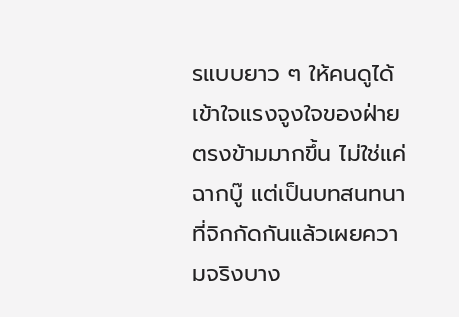รแบบยาว ๆ ให้คนดูได้เข้าใจแรงจูงใจของฝ่ายตรงข้ามมากขึ้น ไม่ใช่แค่ฉากบู๊ แต่เป็นบทสนทนาที่จิกกัดกันแล้วเผยความจริงบาง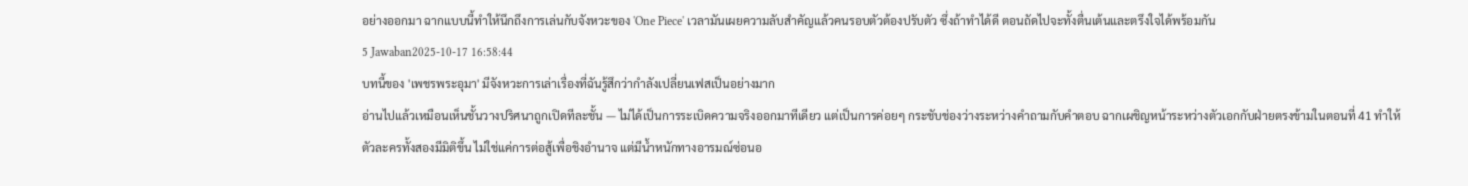อย่างออกมา ฉากแบบนี้ทำให้นึกถึงการเล่นกับจังหวะของ 'One Piece' เวลามันเผยความลับสำคัญแล้วคนรอบตัวต้องปรับตัว ซึ่งถ้าทำได้ดี ตอนถัดไปจะทั้งตื่นเต้นและตรึงใจได้พร้อมกัน
5 Jawaban2025-10-17 16:58:44
บทนี้ของ 'เพชรพระอุมา' มีจังหวะการเล่าเรื่องที่ฉันรู้สึกว่ากำลังเปลี่ยนเฟสเป็นอย่างมาก
อ่านไปแล้วเหมือนเห็นชั้นวางปริศนาถูกเปิดทีละชั้น — ไม่ได้เป็นการระเบิดความจริงออกมาทีเดียว แต่เป็นการค่อยๆ กระชับช่องว่างระหว่างคำถามกับคำตอบ ฉากเผชิญหน้าระหว่างตัวเอกกับฝ่ายตรงข้ามในตอนที่ 41 ทำให้ตัวละครทั้งสองมีมิติขึ้น ไม่ใช่แค่การต่อสู้เพื่อชิงอำนาจ แต่มีน้ำหนักทางอารมณ์ซ่อนอ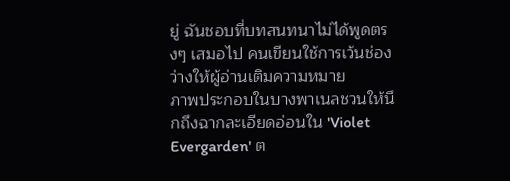ยู่ ฉันชอบที่บทสนทนาไม่ได้พูดตรงๆ เสมอไป คนเขียนใช้การเว้นช่องว่างให้ผู้อ่านเติมความหมาย
ภาพประกอบในบางพาเนลชวนให้นึกถึงฉากละเอียดอ่อนใน 'Violet Evergarden' ต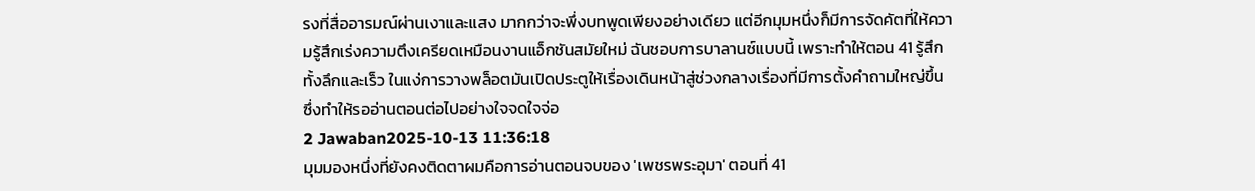รงที่สื่ออารมณ์ผ่านเงาและแสง มากกว่าจะพึ่งบทพูดเพียงอย่างเดียว แต่อีกมุมหนึ่งก็มีการจัดคัตที่ให้ความรู้สึกเร่งความตึงเครียดเหมือนงานแอ็กชันสมัยใหม่ ฉันชอบการบาลานซ์แบบนี้ เพราะทำให้ตอน 41 รู้สึกทั้งลึกและเร็ว ในแง่การวางพล็อตมันเปิดประตูให้เรื่องเดินหน้าสู่ช่วงกลางเรื่องที่มีการตั้งคำถามใหญ่ขึ้น ซึ่งทำให้รออ่านตอนต่อไปอย่างใจจดใจจ่อ
2 Jawaban2025-10-13 11:36:18
มุมมองหนึ่งที่ยังคงติดตาผมคือการอ่านตอนจบของ 'เพชรพระอุมา' ตอนที่ 41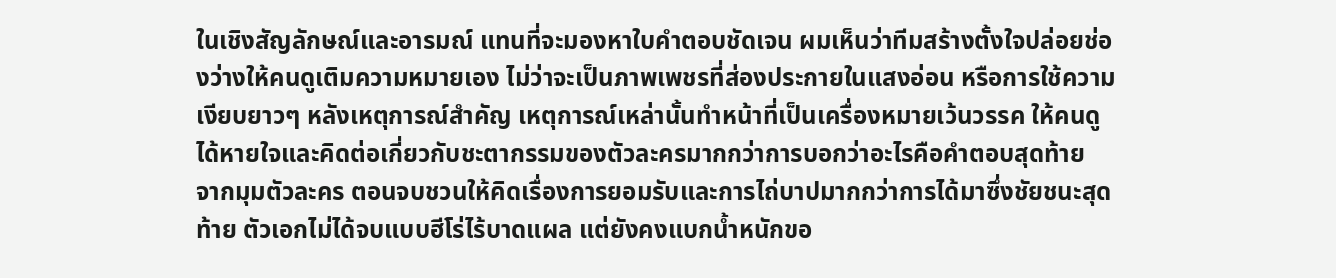ในเชิงสัญลักษณ์และอารมณ์ แทนที่จะมองหาใบคำตอบชัดเจน ผมเห็นว่าทีมสร้างตั้งใจปล่อยช่องว่างให้คนดูเติมความหมายเอง ไม่ว่าจะเป็นภาพเพชรที่ส่องประกายในแสงอ่อน หรือการใช้ความเงียบยาวๆ หลังเหตุการณ์สำคัญ เหตุการณ์เหล่านั้นทำหน้าที่เป็นเครื่องหมายเว้นวรรค ให้คนดูได้หายใจและคิดต่อเกี่ยวกับชะตากรรมของตัวละครมากกว่าการบอกว่าอะไรคือคำตอบสุดท้าย
จากมุมตัวละคร ตอนจบชวนให้คิดเรื่องการยอมรับและการไถ่บาปมากกว่าการได้มาซึ่งชัยชนะสุดท้าย ตัวเอกไม่ได้จบแบบฮีโร่ไร้บาดแผล แต่ยังคงแบกน้ำหนักขอ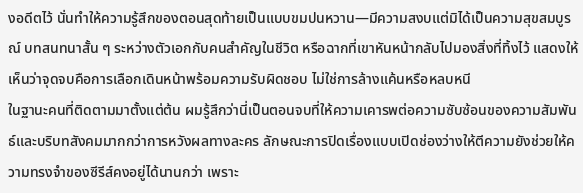งอดีตไว้ นั่นทำให้ความรู้สึกของตอนสุดท้ายเป็นแบบขมปนหวาน—มีความสงบแต่มิได้เป็นความสุขสมบูรณ์ บทสนทนาสั้น ๆ ระหว่างตัวเอกกับคนสำคัญในชีวิต หรือฉากที่เขาหันหน้ากลับไปมองสิ่งที่ทิ้งไว้ แสดงให้เห็นว่าจุดจบคือการเลือกเดินหน้าพร้อมความรับผิดชอบ ไม่ใช่การล้างแค้นหรือหลบหนี
ในฐานะคนที่ติดตามมาตั้งแต่ต้น ผมรู้สึกว่านี่เป็นตอนจบที่ให้ความเคารพต่อความซับซ้อนของความสัมพันธ์และบริบทสังคมมากกว่าการหวังผลทางละคร ลักษณะการปิดเรื่องแบบเปิดช่องว่างให้ตีความยังช่วยให้ความทรงจำของซีรีส์คงอยู่ได้นานกว่า เพราะ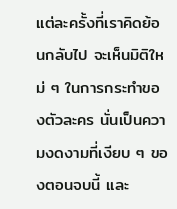แต่ละครั้งที่เราคิดย้อนกลับไป จะเห็นมิติใหม่ ๆ ในการกระทำของตัวละคร นั่นเป็นความงดงามที่เงียบ ๆ ของตอนจบนี้ และ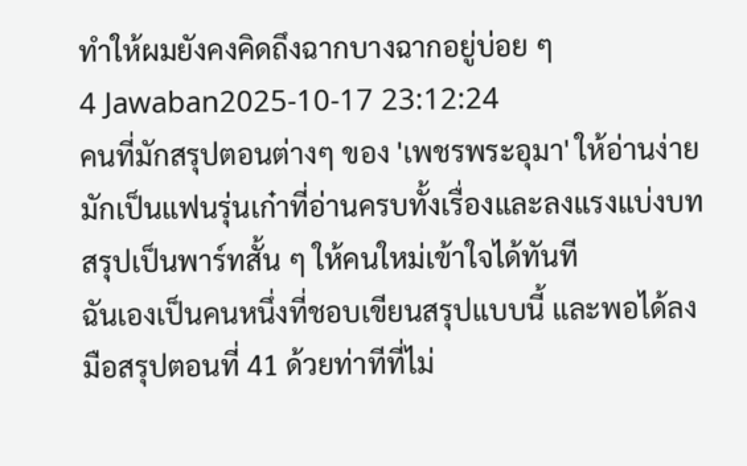ทำให้ผมยังคงคิดถึงฉากบางฉากอยู่บ่อย ๆ
4 Jawaban2025-10-17 23:12:24
คนที่มักสรุปตอนต่างๆ ของ 'เพชรพระอุมา' ให้อ่านง่ายมักเป็นแฟนรุ่นเก๋าที่อ่านครบทั้งเรื่องและลงแรงแบ่งบทสรุปเป็นพาร์ทสั้น ๆ ให้คนใหม่เข้าใจได้ทันที
ฉันเองเป็นคนหนึ่งที่ชอบเขียนสรุปแบบนี้ และพอได้ลงมือสรุปตอนที่ 41 ด้วยท่าทีที่ไม่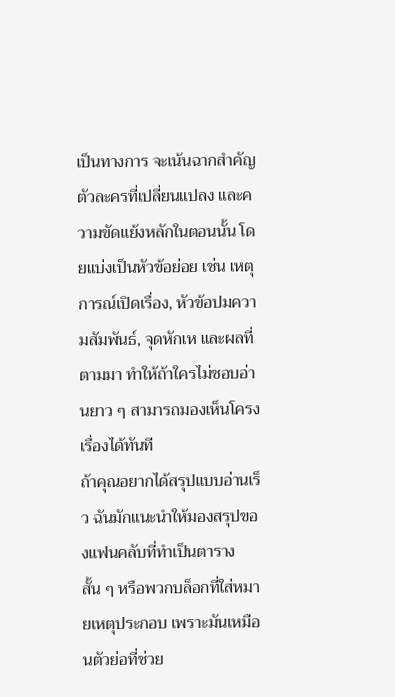เป็นทางการ จะเน้นฉากสำคัญ ตัวละครที่เปลี่ยนแปลง และความขัดแย้งหลักในตอนนั้น โดยแบ่งเป็นหัวข้อย่อย เช่น เหตุการณ์เปิดเรื่อง, หัวข้อปมความสัมพันธ์, จุดหักเห และผลที่ตามมา ทำให้ถ้าใครไม่ชอบอ่านยาว ๆ สามารถมองเห็นโครงเรื่องได้ทันที
ถ้าคุณอยากได้สรุปแบบอ่านเร็ว ฉันมักแนะนำให้มองสรุปของแฟนคลับที่ทำเป็นตารางสั้น ๆ หรือพวกบล็อกที่ใส่หมายเหตุประกอบ เพราะมันเหมือนตัวย่อที่ช่วย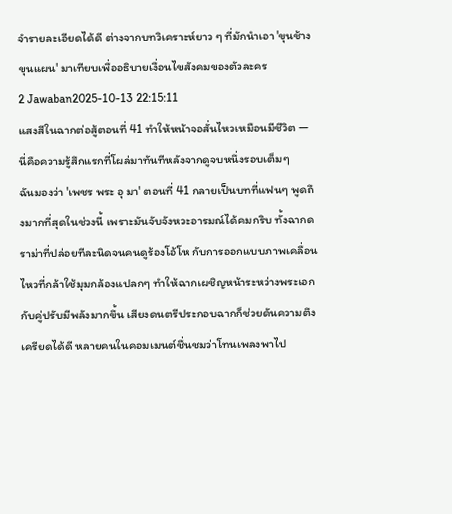จำรายละเอียดได้ดี ต่างจากบทวิเคราะห์ยาว ๆ ที่มักนำเอา 'ขุนช้างขุนแผน' มาเทียบเพื่ออธิบายเงื่อนไขสังคมของตัวละคร
2 Jawaban2025-10-13 22:15:11
แสงสีในฉากต่อสู้ตอนที่ 41 ทำให้หน้าจอสั่นไหวเหมือนมีชีวิต — นี่คือความรู้สึกแรกที่โผล่มาทันทีหลังจากดูจบหนึ่งรอบเต็มๆ
ฉันมองว่า 'เพชร พระ อุ มา' ตอนที่ 41 กลายเป็นบทที่แฟนๆ พูดถึงมากที่สุดในช่วงนี้ เพราะมันจับจังหวะอารมณ์ได้คมกริบ ทั้งฉากดราม่าที่ปล่อยทีละนิดจนคนดูร้องโอ้โห กับการออกแบบภาพเคลื่อนไหวที่กล้าใช้มุมกล้องแปลกๆ ทำให้ฉากเผชิญหน้าระหว่างพระเอกกับคู่ปรับมีพลังมากขึ้น เสียงดนตรีประกอบฉากก็ช่วยดันความตึงเครียดได้ดี หลายคนในคอมเมนต์ชื่นชมว่าโทนเพลงพาไป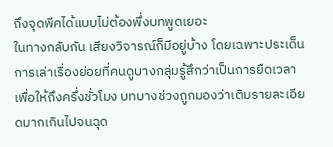ถึงจุดพีคได้แบบไม่ต้องพึ่งบทพูดเยอะ
ในทางกลับกัน เสียงวิจารณ์ก็มีอยู่บ้าง โดยเฉพาะประเด็นการเล่าเรื่องย่อยที่คนดูบางกลุ่มรู้สึกว่าเป็นการยืดเวลาเพื่อให้ถึงครึ่งชั่วโมง บทบางช่วงถูกมองว่าเติมรายละเอียดมากเกินไปจนฉุด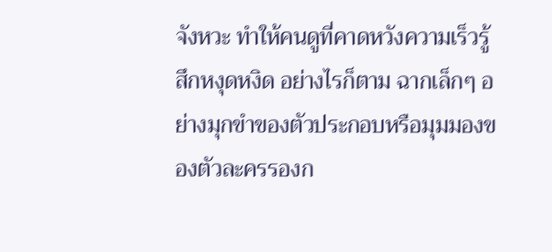จังหวะ ทำให้คนดูที่คาดหวังความเร็วรู้สึกหงุดหงิด อย่างไรก็ตาม ฉากเล็กๆ อย่างมุกขำของตัวประกอบหรือมุมมองของตัวละครรองก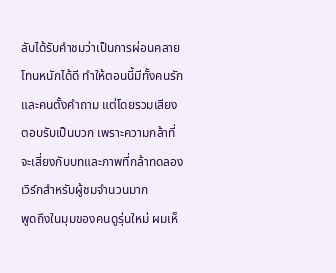ลับได้รับคำชมว่าเป็นการผ่อนคลายโทนหนักได้ดี ทำให้ตอนนี้มีทั้งคนรักและคนตั้งคำถาม แต่โดยรวมเสียงตอบรับเป็นบวก เพราะความกล้าที่จะเสี่ยงกับบทและภาพที่กล้าทดลองเวิร์กสำหรับผู้ชมจำนวนมาก
พูดถึงในมุมของคนดูรุ่นใหม่ ผมเห็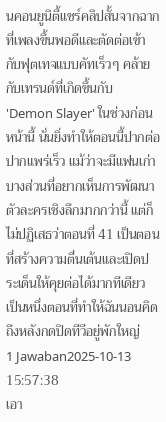นคอนยูนิตี้แชร์คลิปสั้นจากฉากที่เพลงขึ้นพอดีและตัดต่อเข้ากับฟุตเทจแบบคัทเร็วๆ คล้ายกับเทรนด์ที่เกิดขึ้นกับ 'Demon Slayer' ในช่วงก่อนหน้านี้ นั่นยิ่งทำให้ตอนนี้ปากต่อปากแพร่เร็ว แม้ว่าจะมีแฟนเก่าบางส่วนที่อยากเห็นการพัฒนาตัวละครเชิงลึกมากกว่านี้ แต่ก็ไม่ปฏิเสธว่าตอนที่ 41 เป็นตอนที่สร้างความตื่นเต้นและเปิดประเด็นให้คุยต่อได้มากทีเดียว เป็นหนึ่งตอนที่ทำให้ฉันนอนคิดถึงหลังกดปิดทีวีอยู่พักใหญ่
1 Jawaban2025-10-13 15:57:38
เอา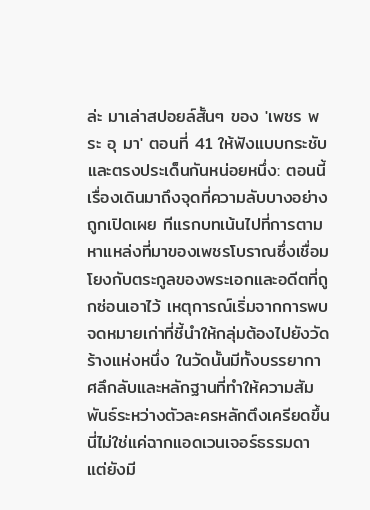ล่ะ มาเล่าสปอยล์สั้นๆ ของ 'เพชร พระ อุ มา' ตอนที่ 41 ให้ฟังแบบกระชับและตรงประเด็นกันหน่อยหนึ่ง: ตอนนี้เรื่องเดินมาถึงจุดที่ความลับบางอย่างถูกเปิดเผย ทีแรกบทเน้นไปที่การตามหาแหล่งที่มาของเพชรโบราณซึ่งเชื่อมโยงกับตระกูลของพระเอกและอดีตที่ถูกซ่อนเอาไว้ เหตุการณ์เริ่มจากการพบจดหมายเก่าที่ชี้นำให้กลุ่มต้องไปยังวัดร้างแห่งหนึ่ง ในวัดนั้นมีทั้งบรรยากาศลึกลับและหลักฐานที่ทำให้ความสัมพันธ์ระหว่างตัวละครหลักตึงเครียดขึ้น นี่ไม่ใช่แค่ฉากแอดเวนเจอร์ธรรมดา แต่ยังมี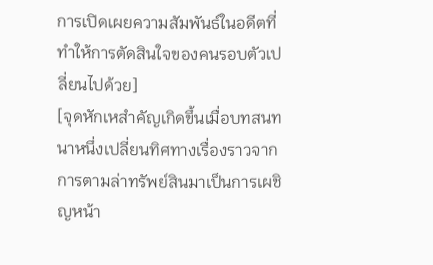การเปิดเผยความสัมพันธ์ในอดีตที่ทำให้การตัดสินใจของคนรอบตัวเปลี่ยนไปด้วย]
[จุดหักเหสำคัญเกิดขึ้นเมื่อบทสนทนาหนึ่งเปลี่ยนทิศทางเรื่องราวจากการตามล่าทรัพย์สินมาเป็นการเผชิญหน้า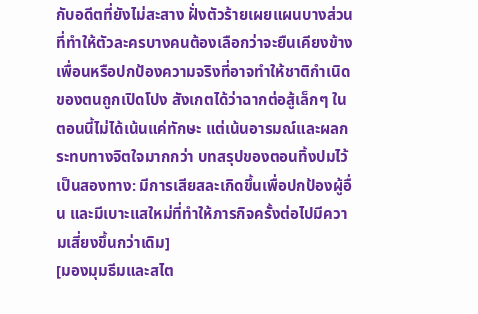กับอดีตที่ยังไม่สะสาง ฝั่งตัวร้ายเผยแผนบางส่วนที่ทำให้ตัวละครบางคนต้องเลือกว่าจะยืนเคียงข้างเพื่อนหรือปกป้องความจริงที่อาจทำให้ชาติกำเนิดของตนถูกเปิดโปง สังเกตได้ว่าฉากต่อสู้เล็กๆ ในตอนนี้ไม่ได้เน้นแค่ทักษะ แต่เน้นอารมณ์และผลกระทบทางจิตใจมากกว่า บทสรุปของตอนทิ้งปมไว้เป็นสองทาง: มีการเสียสละเกิดขึ้นเพื่อปกป้องผู้อื่น และมีเบาะแสใหม่ที่ทำให้ภารกิจครั้งต่อไปมีความเสี่ยงขึ้นกว่าเดิม]
[มองมุมธีมและสไต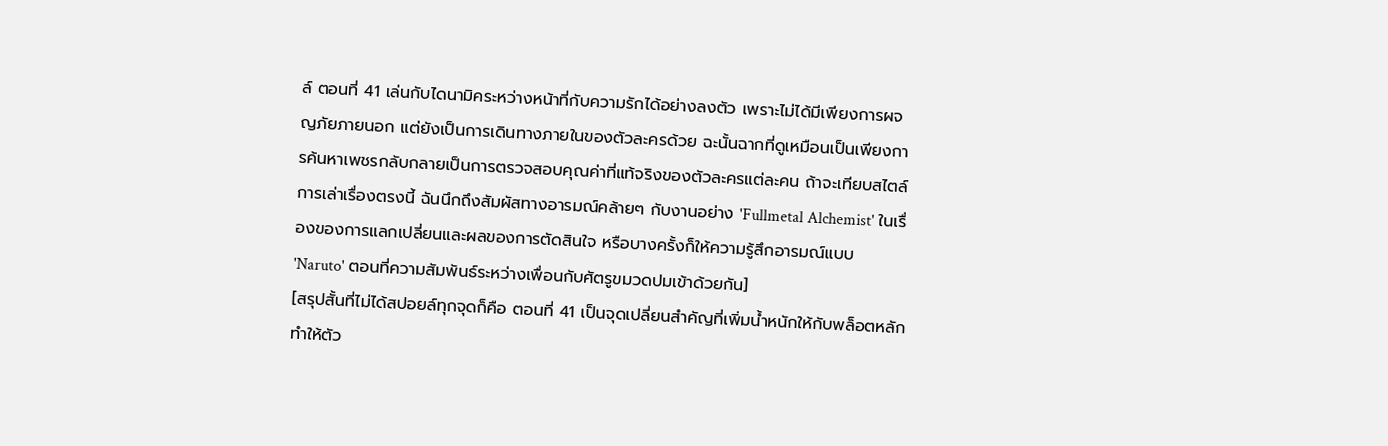ล์ ตอนที่ 41 เล่นกับไดนามิคระหว่างหน้าที่กับความรักได้อย่างลงตัว เพราะไม่ได้มีเพียงการผจญภัยภายนอก แต่ยังเป็นการเดินทางภายในของตัวละครด้วย ฉะนั้นฉากที่ดูเหมือนเป็นเพียงการค้นหาเพชรกลับกลายเป็นการตรวจสอบคุณค่าที่แท้จริงของตัวละครแต่ละคน ถ้าจะเทียบสไตล์การเล่าเรื่องตรงนี้ ฉันนึกถึงสัมผัสทางอารมณ์คล้ายๆ กับงานอย่าง 'Fullmetal Alchemist' ในเรื่องของการแลกเปลี่ยนและผลของการตัดสินใจ หรือบางครั้งก็ให้ความรู้สึกอารมณ์แบบ 'Naruto' ตอนที่ความสัมพันธ์ระหว่างเพื่อนกับศัตรูขมวดปมเข้าด้วยกัน]
[สรุปสั้นที่ไม่ได้สปอยล์ทุกจุดก็คือ ตอนที่ 41 เป็นจุดเปลี่ยนสำคัญที่เพิ่มน้ำหนักให้กับพล็อตหลัก ทำให้ตัว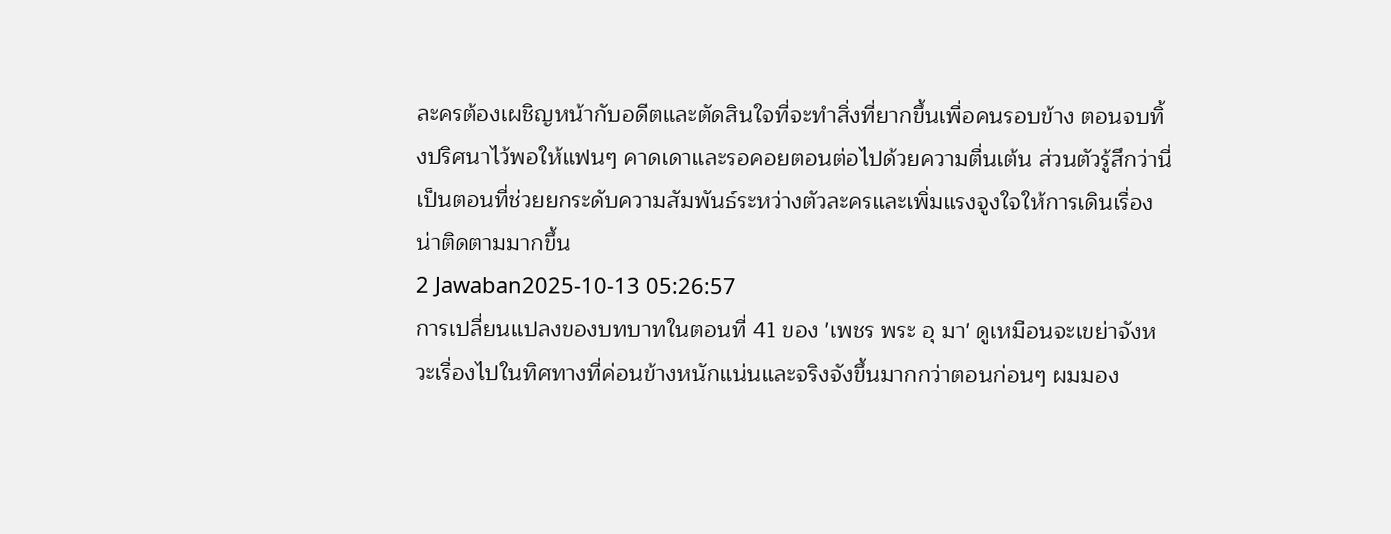ละครต้องเผชิญหน้ากับอดีตและตัดสินใจที่จะทำสิ่งที่ยากขึ้นเพื่อคนรอบข้าง ตอนจบทิ้งปริศนาไว้พอให้แฟนๆ คาดเดาและรอคอยตอนต่อไปด้วยความตื่นเต้น ส่วนตัวรู้สึกว่านี่เป็นตอนที่ช่วยยกระดับความสัมพันธ์ระหว่างตัวละครและเพิ่มแรงจูงใจให้การเดินเรื่องน่าติดตามมากขึ้น
2 Jawaban2025-10-13 05:26:57
การเปลี่ยนแปลงของบทบาทในตอนที่ 41 ของ 'เพชร พระ อุ มา' ดูเหมือนจะเขย่าจังหวะเรื่องไปในทิศทางที่ค่อนข้างหนักแน่นและจริงจังขึ้นมากกว่าตอนก่อนๆ ผมมอง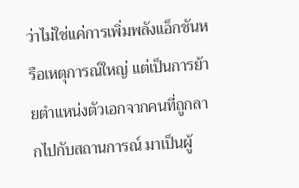ว่าไม่ใช่แค่การเพิ่มพลังแอ็กชันหรือเหตุการณ์ใหญ่ แต่เป็นการย้ายตำแหน่งตัวเอกจากคนที่ถูกลากไปกับสถานการณ์ มาเป็นผู้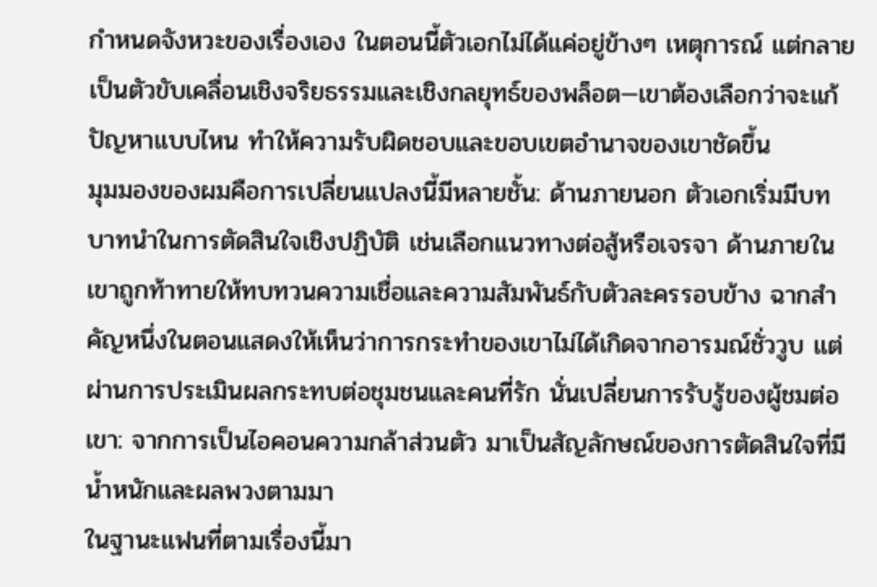กำหนดจังหวะของเรื่องเอง ในตอนนี้ตัวเอกไม่ได้แค่อยู่ข้างๆ เหตุการณ์ แต่กลายเป็นตัวขับเคลื่อนเชิงจริยธรรมและเชิงกลยุทธ์ของพล็อต—เขาต้องเลือกว่าจะแก้ปัญหาแบบไหน ทำให้ความรับผิดชอบและขอบเขตอำนาจของเขาชัดขึ้น
มุมมองของผมคือการเปลี่ยนแปลงนี้มีหลายชั้น: ด้านภายนอก ตัวเอกเริ่มมีบทบาทนำในการตัดสินใจเชิงปฏิบัติ เช่นเลือกแนวทางต่อสู้หรือเจรจา ด้านภายในเขาถูกท้าทายให้ทบทวนความเชื่อและความสัมพันธ์กับตัวละครรอบข้าง ฉากสำคัญหนึ่งในตอนแสดงให้เห็นว่าการกระทำของเขาไม่ได้เกิดจากอารมณ์ชั่ววูบ แต่ผ่านการประเมินผลกระทบต่อชุมชนและคนที่รัก นั่นเปลี่ยนการรับรู้ของผู้ชมต่อเขา: จากการเป็นไอคอนความกล้าส่วนตัว มาเป็นสัญลักษณ์ของการตัดสินใจที่มีน้ำหนักและผลพวงตามมา
ในฐานะแฟนที่ตามเรื่องนี้มา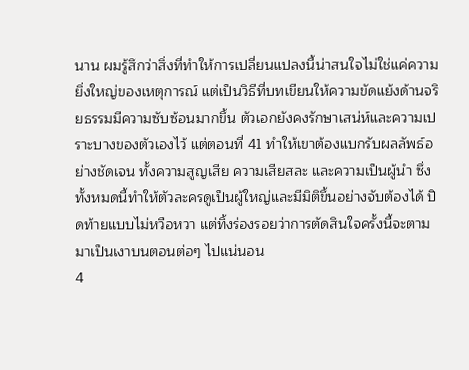นาน ผมรู้สึกว่าสิ่งที่ทำให้การเปลี่ยนแปลงนี้น่าสนใจไม่ใช่แค่ความยิ่งใหญ่ของเหตุการณ์ แต่เป็นวิธีที่บทเขียนให้ความขัดแย้งด้านจริยธรรมมีความซับซ้อนมากขึ้น ตัวเอกยังคงรักษาเสน่ห์และความเปราะบางของตัวเองไว้ แต่ตอนที่ 41 ทำให้เขาต้องแบกรับผลลัพธ์อย่างชัดเจน ทั้งความสูญเสีย ความเสียสละ และความเป็นผู้นำ ซึ่งทั้งหมดนี้ทำให้ตัวละครดูเป็นผู้ใหญ่และมีมิติขึ้นอย่างจับต้องได้ ปิดท้ายแบบไม่หวือหวา แต่ทิ้งร่องรอยว่าการตัดสินใจครั้งนี้จะตามมาเป็นเงาบนตอนต่อๆ ไปแน่นอน
4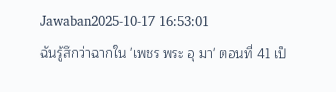Jawaban2025-10-17 16:53:01
ฉันรู้สึกว่าฉากใน 'เพชร พระ อุ มา' ตอนที่ 41 เป็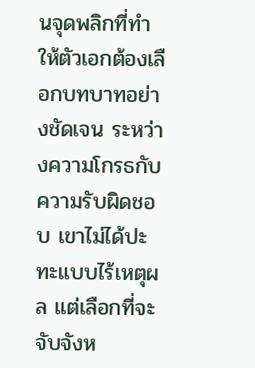นจุดพลิกที่ทำให้ตัวเอกต้องเลือกบทบาทอย่างชัดเจน ระหว่างความโกรธกับความรับผิดชอบ เขาไม่ได้ปะทะแบบไร้เหตุผล แต่เลือกที่จะจับจังห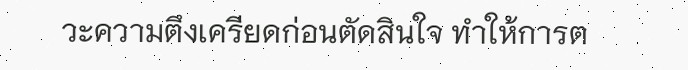วะความตึงเครียดก่อนตัดสินใจ ทำให้การต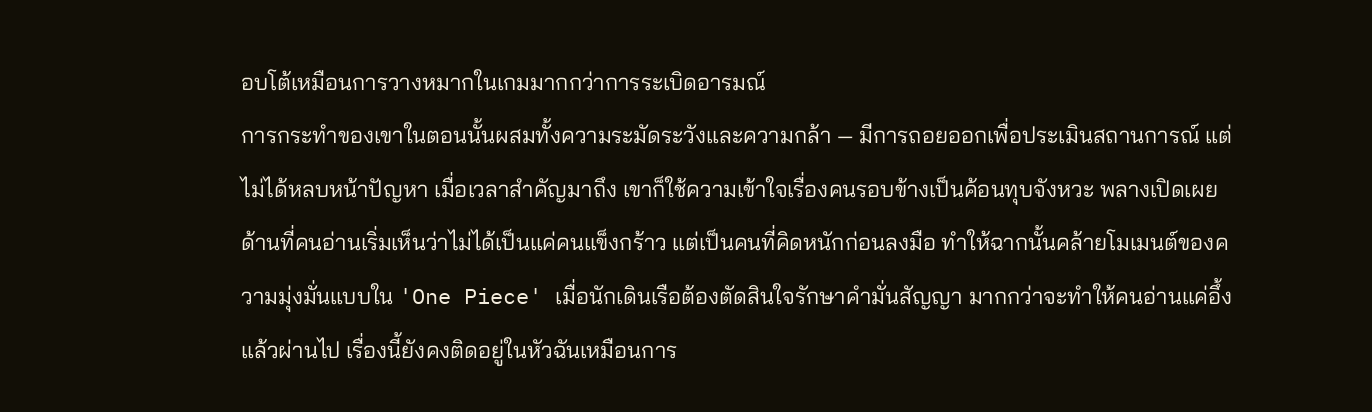อบโต้เหมือนการวางหมากในเกมมากกว่าการระเบิดอารมณ์
การกระทำของเขาในตอนนั้นผสมทั้งความระมัดระวังและความกล้า — มีการถอยออกเพื่อประเมินสถานการณ์ แต่ไม่ได้หลบหน้าปัญหา เมื่อเวลาสำคัญมาถึง เขาก็ใช้ความเข้าใจเรื่องคนรอบข้างเป็นค้อนทุบจังหวะ พลางเปิดเผยด้านที่คนอ่านเริ่มเห็นว่าไม่ได้เป็นแค่คนแข็งกร้าว แต่เป็นคนที่คิดหนักก่อนลงมือ ทำให้ฉากนั้นคล้ายโมเมนต์ของความมุ่งมั่นแบบใน 'One Piece' เมื่อนักเดินเรือต้องตัดสินใจรักษาคำมั่นสัญญา มากกว่าจะทำให้คนอ่านแค่อึ้งแล้วผ่านไป เรื่องนี้ยังคงติดอยู่ในหัวฉันเหมือนการ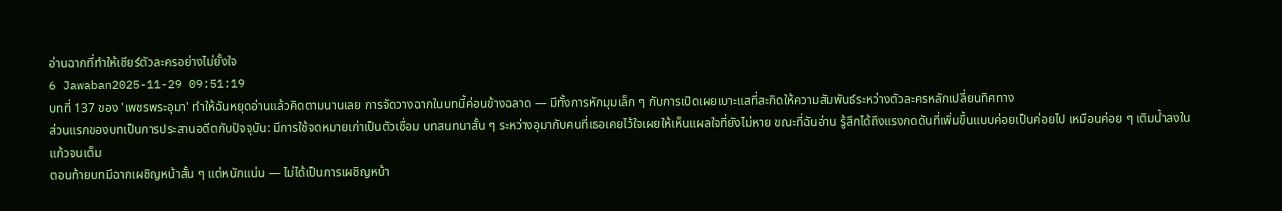อ่านฉากที่ทำให้เชียร์ตัวละครอย่างไม่ยั้งใจ
6 Jawaban2025-11-29 09:51:19
บทที่ 137 ของ 'เพชรพระอุมา' ทำให้ฉันหยุดอ่านแล้วคิดตามนานเลย การจัดวางฉากในบทนี้ค่อนข้างฉลาด — มีทั้งการหักมุมเล็ก ๆ กับการเปิดเผยเบาะแสที่สะกิดให้ความสัมพันธ์ระหว่างตัวละครหลักเปลี่ยนทิศทาง
ส่วนแรกของบทเป็นการประสานอดีตกับปัจจุบัน: มีการใช้จดหมายเก่าเป็นตัวเชื่อม บทสนทนาสั้น ๆ ระหว่างอุมากับคนที่เธอเคยไว้ใจเผยให้เห็นแผลใจที่ยังไม่หาย ขณะที่ฉันอ่าน รู้สึกได้ถึงแรงกดดันที่เพิ่มขึ้นแบบค่อยเป็นค่อยไป เหมือนค่อย ๆ เติมน้ำลงในแก้วจนเต็ม
ตอนท้ายบทมีฉากเผชิญหน้าสั้น ๆ แต่หนักแน่น — ไม่ได้เป็นการเผชิญหน้า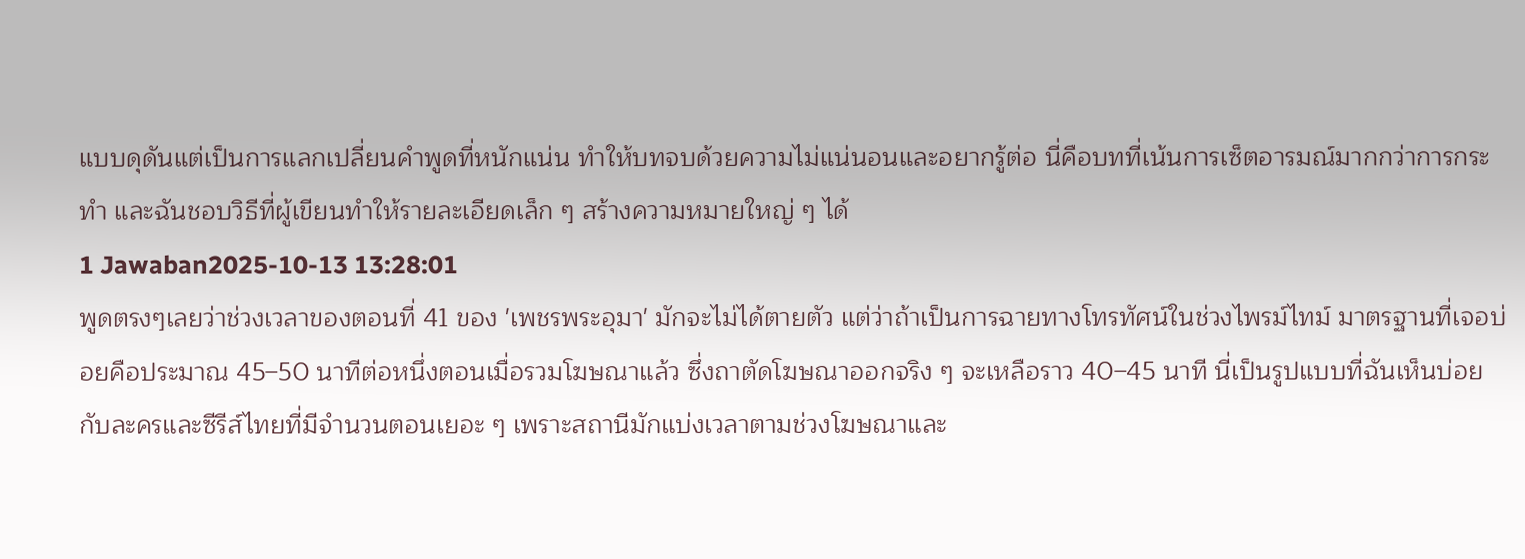แบบดุดันแต่เป็นการแลกเปลี่ยนคำพูดที่หนักแน่น ทำให้บทจบด้วยความไม่แน่นอนและอยากรู้ต่อ นี่คือบทที่เน้นการเซ็ตอารมณ์มากกว่าการกระทำ และฉันชอบวิธีที่ผู้เขียนทำให้รายละเอียดเล็ก ๆ สร้างความหมายใหญ่ ๆ ได้
1 Jawaban2025-10-13 13:28:01
พูดตรงๆเลยว่าช่วงเวลาของตอนที่ 41 ของ 'เพชรพระอุมา' มักจะไม่ได้ตายตัว แต่ว่าถ้าเป็นการฉายทางโทรทัศน์ในช่วงไพรม์ไทม์ มาตรฐานที่เจอบ่อยคือประมาณ 45–50 นาทีต่อหนึ่งตอนเมื่อรวมโฆษณาแล้ว ซึ่งถาตัดโฆษณาออกจริง ๆ จะเหลือราว 40–45 นาที นี่เป็นรูปแบบที่ฉันเห็นบ่อยกับละครและซีรีส์ไทยที่มีจำนวนตอนเยอะ ๆ เพราะสถานีมักแบ่งเวลาตามช่วงโฆษณาและ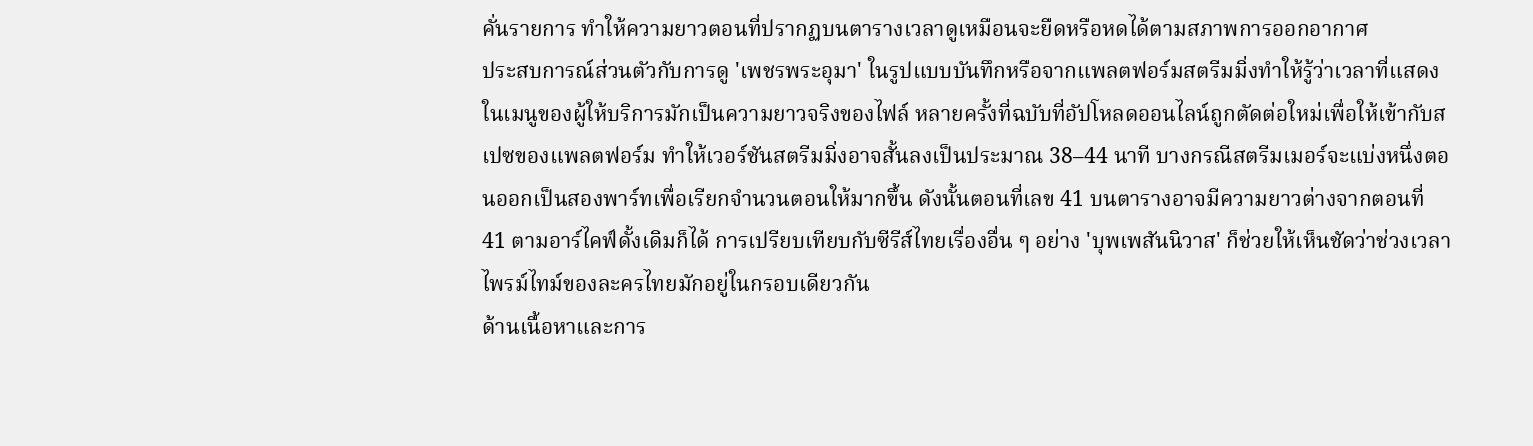คั่นรายการ ทำให้ความยาวตอนที่ปรากฏบนตารางเวลาดูเหมือนจะยืดหรือหดได้ตามสภาพการออกอากาศ
ประสบการณ์ส่วนตัวกับการดู 'เพชรพระอุมา' ในรูปแบบบันทึกหรือจากแพลตฟอร์มสตรีมมิ่งทำให้รู้ว่าเวลาที่แสดงในเมนูของผู้ให้บริการมักเป็นความยาวจริงของไฟล์ หลายครั้งที่ฉบับที่อัปโหลดออนไลน์ถูกตัดต่อใหม่เพื่อให้เข้ากับสเปซของแพลตฟอร์ม ทำให้เวอร์ชันสตรีมมิ่งอาจสั้นลงเป็นประมาณ 38–44 นาที บางกรณีสตรีมเมอร์จะแบ่งหนึ่งตอนออกเป็นสองพาร์ทเพื่อเรียกจำนวนตอนให้มากขึ้น ดังนั้นตอนที่เลข 41 บนตารางอาจมีความยาวต่างจากตอนที่ 41 ตามอาร์ไคฟ์ดั้งเดิมก็ได้ การเปรียบเทียบกับซีรีส์ไทยเรื่องอื่น ๆ อย่าง 'บุพเพสันนิวาส' ก็ช่วยให้เห็นชัดว่าช่วงเวลาไพรม์ไทม์ของละครไทยมักอยู่ในกรอบเดียวกัน
ด้านเนื้อหาและการ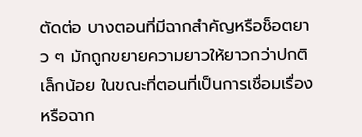ตัดต่อ บางตอนที่มีฉากสำคัญหรือช็อตยาว ๆ มักถูกขยายความยาวให้ยาวกว่าปกติเล็กน้อย ในขณะที่ตอนที่เป็นการเชื่อมเรื่องหรือฉาก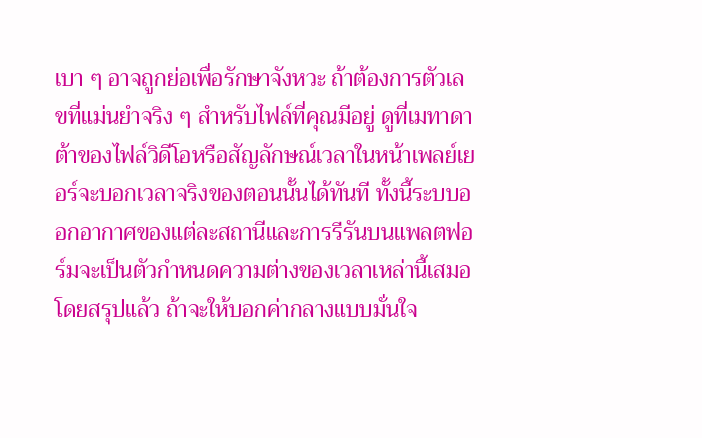เบา ๆ อาจถูกย่อเพื่อรักษาจังหวะ ถ้าต้องการตัวเลขที่แม่นยำจริง ๆ สำหรับไฟล์ที่คุณมีอยู่ ดูที่เมทาดาต้าของไฟล์วิดีโอหรือสัญลักษณ์เวลาในหน้าเพลย์เยอร์จะบอกเวลาจริงของตอนนั้นได้ทันที ทั้งนี้ระบบออกอากาศของแต่ละสถานีและการรีรันบนแพลตฟอร์มจะเป็นตัวกำหนดความต่างของเวลาเหล่านี้เสมอ
โดยสรุปแล้ว ถ้าจะให้บอกค่ากลางแบบมั่นใจ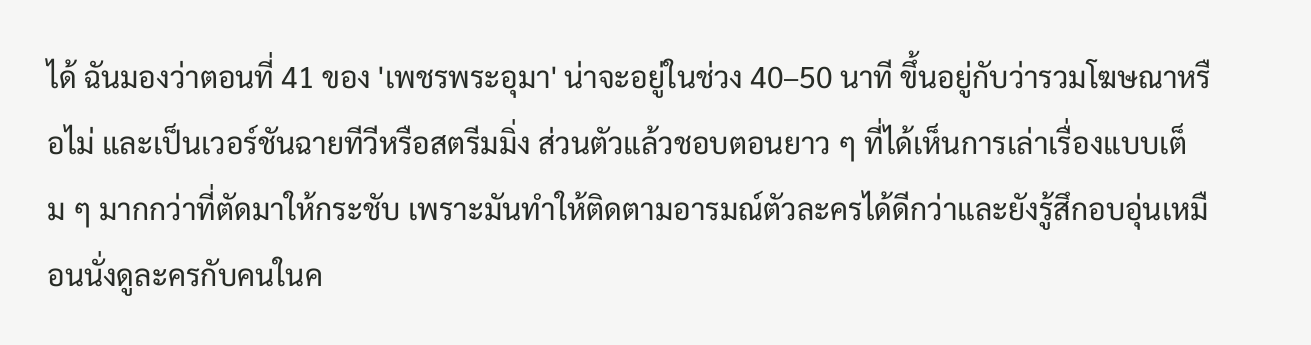ได้ ฉันมองว่าตอนที่ 41 ของ 'เพชรพระอุมา' น่าจะอยู่ในช่วง 40–50 นาที ขึ้นอยู่กับว่ารวมโฆษณาหรือไม่ และเป็นเวอร์ชันฉายทีวีหรือสตรีมมิ่ง ส่วนตัวแล้วชอบตอนยาว ๆ ที่ได้เห็นการเล่าเรื่องแบบเต็ม ๆ มากกว่าที่ตัดมาให้กระชับ เพราะมันทำให้ติดตามอารมณ์ตัวละครได้ดีกว่าและยังรู้สึกอบอุ่นเหมือนนั่งดูละครกับคนในค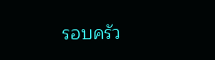รอบครัว